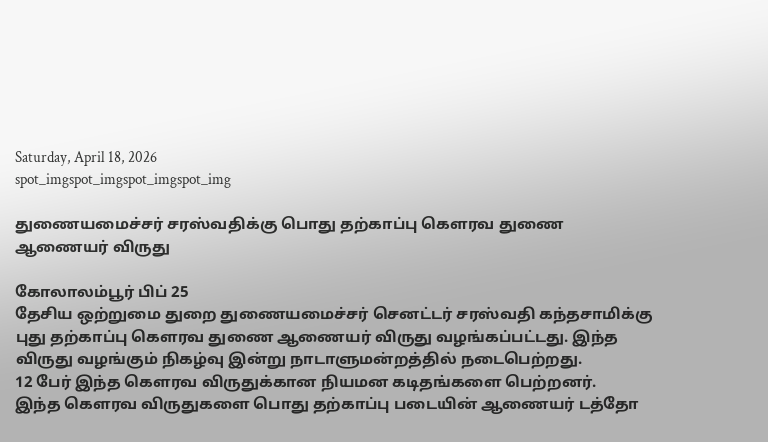Saturday, April 18, 2026
spot_imgspot_imgspot_imgspot_img

துணையமைச்சர் சரஸ்வதிக்கு பொது தற்காப்பு கௌரவ துணை ஆணையர் விருது

கோலாலம்பூர் பிப் 25
தேசிய ஒற்றுமை துறை துணையமைச்சர் செனட்டர் சரஸ்வதி கந்தசாமிக்கு புது தற்காப்பு கௌரவ துணை ஆணையர் விருது வழங்கப்பட்டது. இந்த விருது வழங்கும் நிகழ்வு இன்று நாடாளுமன்றத்தில் நடைபெற்றது.
12 பேர் இந்த கௌரவ விருதுக்கான நியமன கடிதங்களை பெற்றனர்.
இந்த கௌரவ விருதுகளை பொது தற்காப்பு படையின் ஆணையர் டத்தோ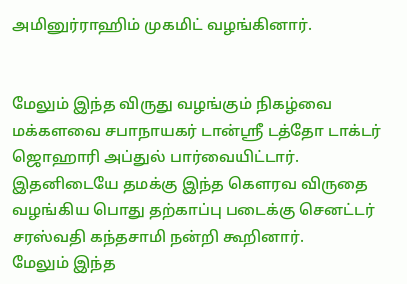அமினுர்ராஹிம் முகமிட் வழங்கினார்.


மேலும் இந்த விருது வழங்கும் நிகழ்வை மக்களவை சபாநாயகர் டான்ஸ்ரீ டத்தோ டாக்டர் ஜொஹாரி அப்துல் பார்வையிட்டார்.
இதனிடையே தமக்கு இந்த கௌரவ விருதை வழங்கிய பொது தற்காப்பு படைக்கு செனட்டர் சரஸ்வதி கந்தசாமி நன்றி கூறினார்.
மேலும் இந்த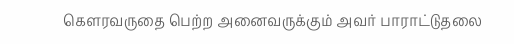கௌரவருதை பெற்ற அனைவருக்கும் அவர் பாராட்டுதலை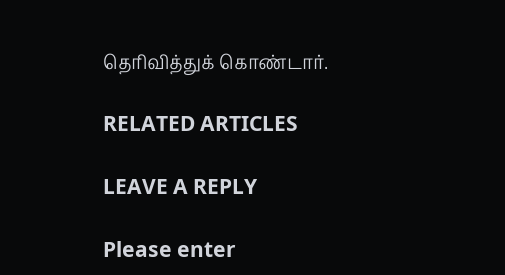தெரிவித்துக் கொண்டார்.

RELATED ARTICLES

LEAVE A REPLY

Please enter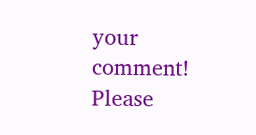your comment!
Please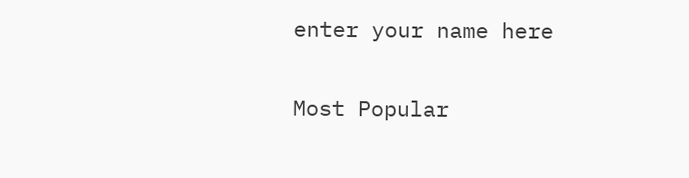enter your name here

Most Popular